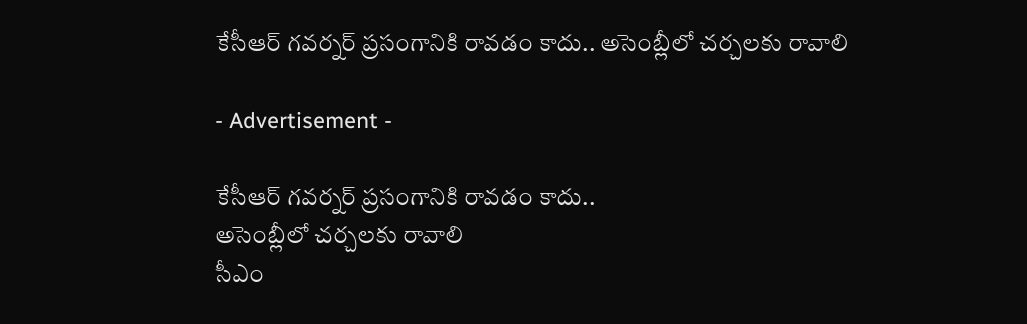కేసీఆర్ గవర్నర్ ప్రసంగానికి రావడం కాదు.. అసెంబ్లీలో చర్చలకు రావాలి

- Advertisement -

కేసీఆర్ గవర్నర్ ప్రసంగానికి రావడం కాదు..
అసెంబ్లీలో చర్చలకు రావాలి
సీఎం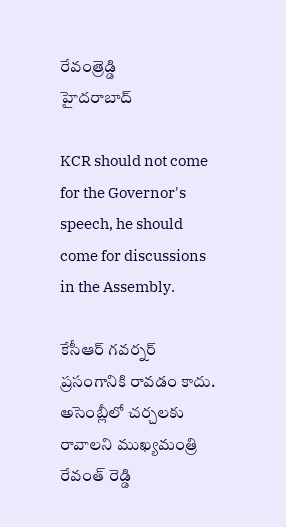రేవంత్రెడ్డి
హైదరాబాద్

KCR should not come for the Governor's speech, he should come for discussions in the Assembly.

కేసీఆర్ గవర్నర్ ప్రసంగానికి రావడం కాదు. అసెంబ్లీలో చర్చలకు రావాలని ముఖ్యమంత్రి రేవంత్ రెడ్డి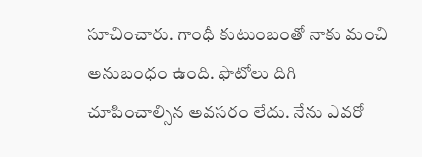సూచించారు. గాంధీ కుటుంబంతో నాకు మంచి అనుబంధం ఉంది. ఫొటోలు దిగి చూపించాల్సిన అవసరం లేదు. నేను ఎవరో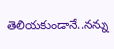తెలియకుండానే..నన్ను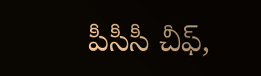పీసీసీ చీఫ్,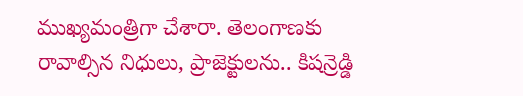ముఖ్యమంత్రిగా చేశారా. తెలంగాణకు రావాల్సిన నిధులు, ప్రాజెక్టులను.. కిషన్రెడ్డి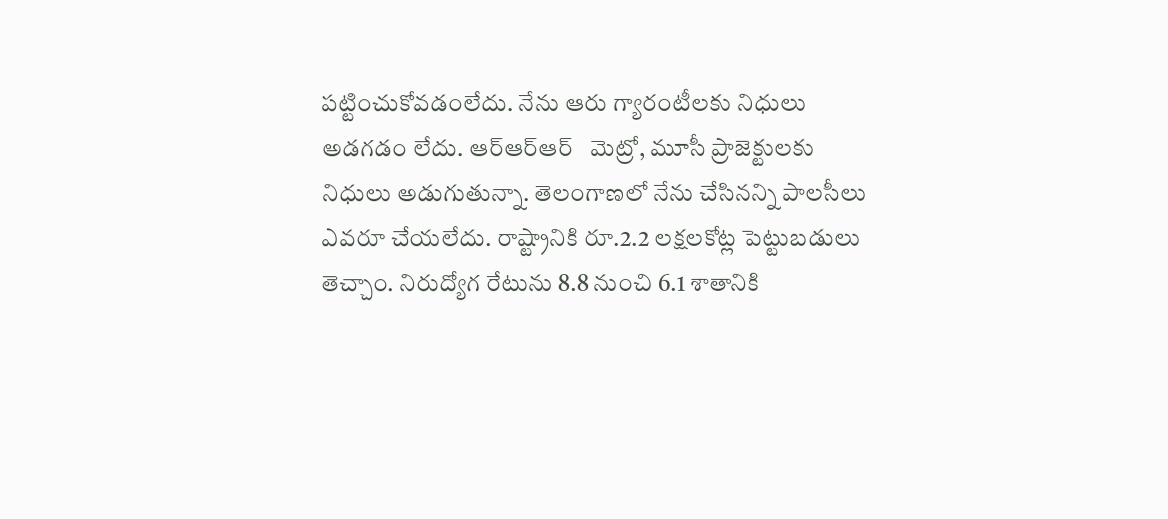పట్టించుకోవడంలేదు. నేను ఆరు గ్యారంటీలకు నిధులు అడగడం లేదు. ఆర్ఆర్ఆర్   మెట్రో, మూసీ ప్రాజెక్టులకు నిధులు అడుగుతున్నా. తెలంగాణలో నేను చేసినన్ని పాలసీలు ఎవరూ చేయలేదు. రాష్ట్రానికి రూ.2.2 లక్షలకోట్ల పెట్టుబడులు తెచ్చాం. నిరుద్యోగ రేటును 8.8 నుంచి 6.1 శాతానికి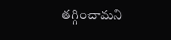తగ్గించామని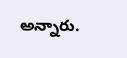అన్నారు.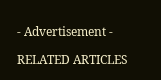- Advertisement -

RELATED ARTICLES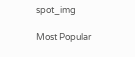spot_img

Most Popular